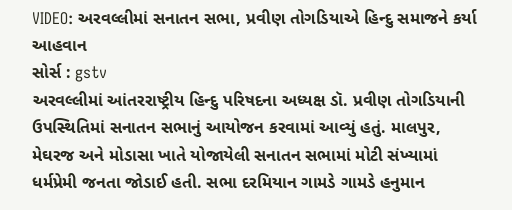VIDEO: અરવલ્લીમાં સનાતન સભા, પ્રવીણ તોગડિયાએ હિન્દુ સમાજને કર્યા આહવાન
સોર્સ : gstv
અરવલ્લીમાં આંતરરાષ્ટ્રીય હિન્દુ પરિષદના અધ્યક્ષ ડૉ. પ્રવીણ તોગડિયાની ઉપસ્થિતિમાં સનાતન સભાનું આયોજન કરવામાં આવ્યું હતું. માલપુર, મેઘરજ અને મોડાસા ખાતે યોજાયેલી સનાતન સભામાં મોટી સંખ્યામાં ધર્મપ્રેમી જનતા જોડાઈ હતી. સભા દરમિયાન ગામડે ગામડે હનુમાન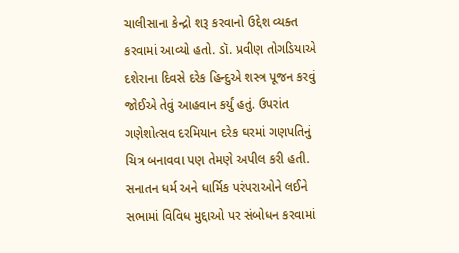ચાલીસાના કેન્દ્રો શરૂ કરવાનો ઉદ્દેશ વ્યક્ત કરવામાં આવ્યો હતો. ડૉ. પ્રવીણ તોગડિયાએ દશેરાના દિવસે દરેક હિન્દુએ શસ્ત્ર પૂજન કરવું જોઈએ તેવું આહવાન કર્યું હતું. ઉપરાંત ગણેશોત્સવ દરમિયાન દરેક ઘરમાં ગણપતિનું ચિત્ર બનાવવા પણ તેમણે અપીલ કરી હતી. સનાતન ધર્મ અને ધાર્મિક પરંપરાઓને લઈને સભામાં વિવિધ મુદ્દાઓ પર સંબોધન કરવામાં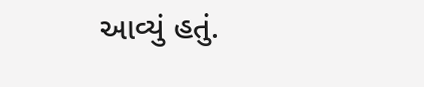આવ્યું હતું.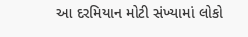આ દરમિયાન મોટી સંખ્યામાં લોકો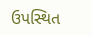ઉપસ્થિત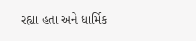રહ્યા હતા અને ધાર્મિક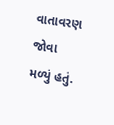વાતાવરણ જોવા મળ્યું હતું.